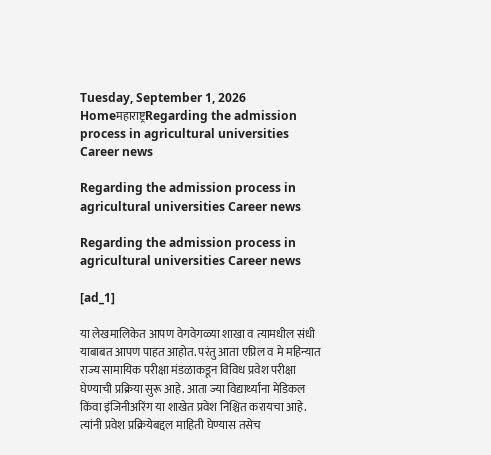Tuesday, September 1, 2026
Homeमहाराष्ट्रRegarding the admission process in agricultural universities Career news

Regarding the admission process in agricultural universities Career news

Regarding the admission process in agricultural universities Career news

[ad_1]

या लेखमालिकेत आपण वेगवेगळ्या शाखा व त्यामधील संधी याबाबत आपण पाहत आहोत. परंतु आता एप्रिल व मे महिन्यात राज्य सामायिक परीक्षा मंडळाकडून विविध प्रवेश परीक्षा घेण्याची प्रक्रिया सुरू आहे. आता ज्या विद्यार्थ्यांना मेडिकल किंवा इंजिनीअरिंग या शाखेत प्रवेश निश्चित करायचा आहे. त्यांनी प्रवेश प्रक्रियेबद्दल माहिती घेण्यास तसेच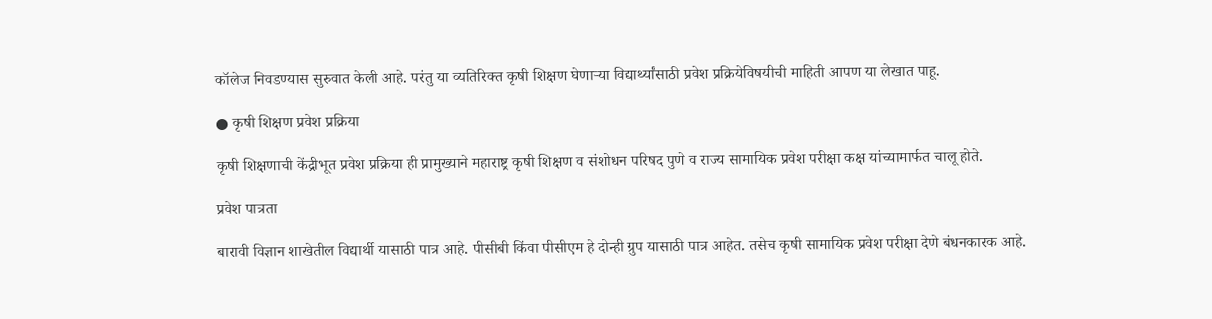कॉलेज निवडण्यास सुरुवात केली आहे. परंतु या व्यतिरिक्त कृषी शिक्षण घेणाऱ्या विद्यार्थ्यांसाठी प्रवेश प्रक्रियेविषयीची माहिती आपण या लेखात पाहू.

● कृषी शिक्षण प्रवेश प्रक्रिया

कृषी शिक्षणाची केंद्रीभूत प्रवेश प्रक्रिया ही प्रामुख्याने महाराष्ट्र कृषी शिक्षण व संशोधन परिषद पुणे व राज्य सामायिक प्रवेश परीक्षा कक्ष यांच्यामार्फत चालू होते.

प्रवेश पात्रता

बारावी विज्ञान शाखेतील विद्यार्थी यासाठी पात्र आहे. पीसीबी किंवा पीसीएम हे दोन्ही ग्रुप यासाठी पात्र आहेत. तसेच कृषी सामायिक प्रवेश परीक्षा देणे बंधनकारक आहे.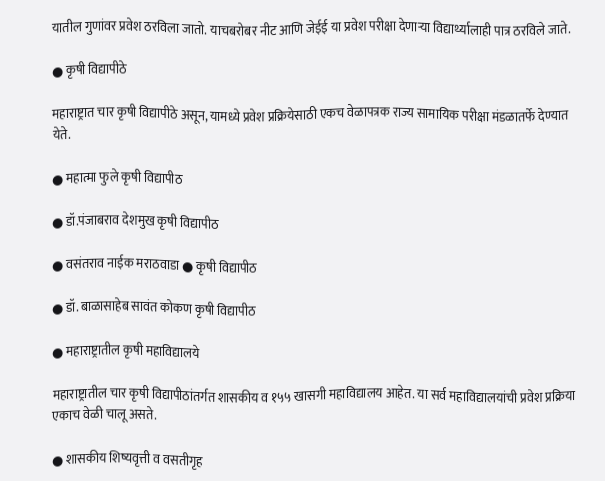यातील गुणांवर प्रवेश ठरविला जातो. याचबरोबर नीट आणि जेईई या प्रवेश परीक्षा देणाऱ्या विद्यार्थ्यालाही पात्र ठरविले जाते.

● कृषी विद्यापीठे

महाराष्ट्रात चार कृषी विद्यापीठे असून, यामध्ये प्रवेश प्रक्रियेसाठी एकच वेळापत्रक राज्य सामायिक परीक्षा मंडळातर्फे देण्यात येते.

● महात्मा फुले कृषी विद्यापीठ

● डॉ.पंजाबराव देशमुख कृषी विद्यापीठ

● वसंतराव नाईक मराठवाडा ● कृषी विद्यापीठ

● डॉ. बाळासाहेब सावंत कोकण कृषी विद्यापीठ

● महाराष्ट्रातील कृषी महाविद्यालये

महाराष्ट्रातील चार कृषी विद्यापीठांतर्गत शासकीय व १५५ खासगी महाविद्यालय आहेत. या सर्व महाविद्यालयांची प्रवेश प्रक्रिया एकाच वेळी चालू असते.

● शासकीय शिष्यवृत्ती व वसतीगृह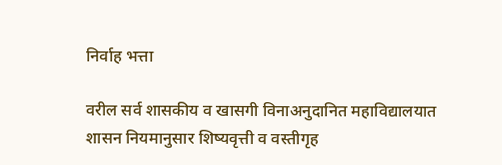निर्वाह भत्ता

वरील सर्व शासकीय व खासगी विनाअनुदानित महाविद्यालयात शासन नियमानुसार शिष्यवृत्ती व वस्तीगृह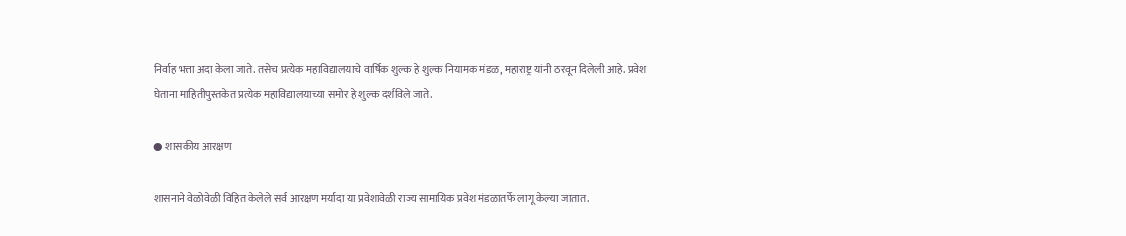निर्वाह भत्ता अदा केला जाते. तसेच प्रत्येक महाविद्यालयाचे वार्षिक शुल्क हे शुल्क नियामक मंडळ, महाराष्ट्र यांनी ठरवून दिलेली आहे. प्रवेश घेताना माहितीपुस्तकेत प्रत्येक महाविद्यालयाच्या समोर हे शुल्क दर्शविले जाते.

● शासकीय आरक्षण

शासनाने वेळोवेळी विहित केलेले सर्व आरक्षण मर्यादा या प्रवेशावेळी राज्य सामायिक प्रवेश मंडळातर्फे लागू केल्या जातात.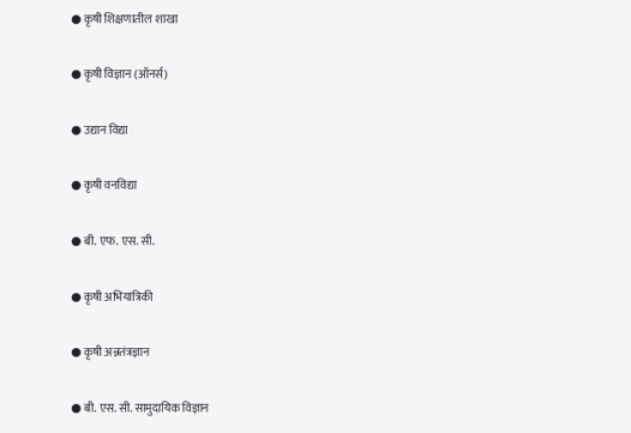● कृषी शिक्षणातील शाखा

● कृषी विज्ञान (ऑनर्स)

● उद्यान विद्या

● कृषी वनविद्या

● बी. एफ. एस. सी.

● कृषी अभियांत्रिकी

● कृषी अन्नतंत्रज्ञान

● बी. एस. सी. सामुदायिक विज्ञान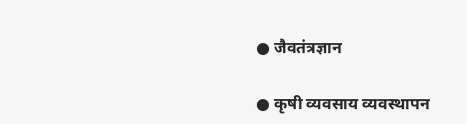● जैवतंत्रज्ञान

● कृषी व्यवसाय व्यवस्थापन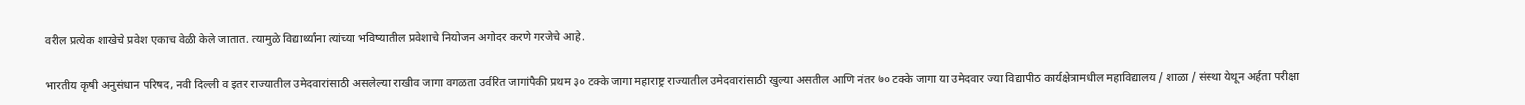वरील प्रत्येक शाखेचे प्रवेश एकाच वेळी केले जातात. त्यामुळे विद्यार्थ्यांना त्यांच्या भविष्यातील प्रवेशाचे नियोजन अगोदर करणे गरजेचे आहे.

भारतीय कृषी अनुसंधान परिषद, नवी दिल्ली व इतर राज्यातील उमेदवारांसाठी असलेल्या राखीव जागा वगळता उर्वरित जागांपैकी प्रथम ३० टक्के जागा महाराष्ट्र राज्यातील उमेदवारांसाठी खुल्या असतील आणि नंतर ७० टक्के जागा या उमेदवार ज्या विद्यापीठ कार्यक्षेत्रामधील महाविद्यालय / शाळा / संस्था येथून अर्हता परीक्षा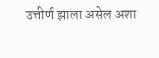उत्तीर्ण झाला असेल अशा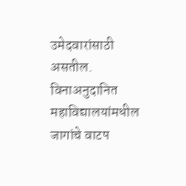उमेदवारांसाठी असतील. विनाअनुदानित महाविद्यालयांमधील जागांचे वाटप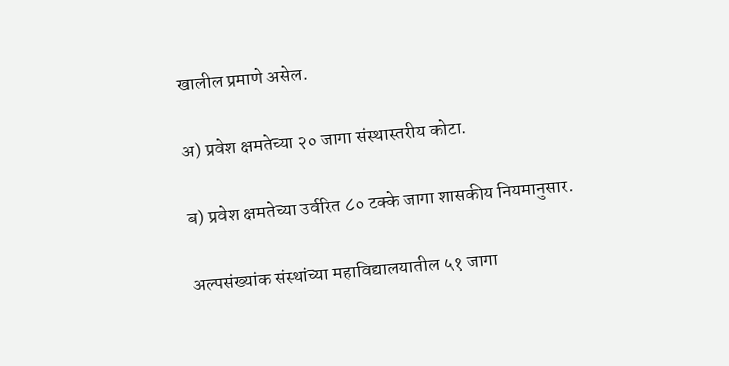खालील प्रमाणे असेल.

अ) प्रवेश क्षमतेच्या २० जागा संस्थास्तरीय कोटा.

ब) प्रवेश क्षमतेच्या उर्वरित ८० टक्के जागा शासकीय नियमानुसार.

अल्पसंख्यांक संस्थांच्या महाविद्यालयातील ५१ जागा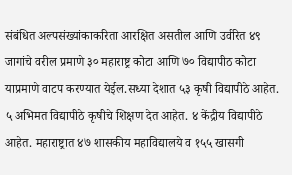संबंधित अल्पसंख्यांकाकरिता आरक्षित असतील आणि उर्वरित ४९ जागांचे वरील प्रमाणे ३० महाराष्ट्र कोटा आणि ७० विद्यापीठ कोटा याप्रमाणे वाटप करण्यात येईल.सध्या देशात ५३ कृषी विद्यापीठे आहेत. ५ अभिमत विद्यापीठे कृषीचे शिक्षण देत आहेत. ४ केंद्रीय विद्यापीठे आहेत. महाराष्ट्रात ४७ शासकीय महाविद्यालये व १५५ खासगी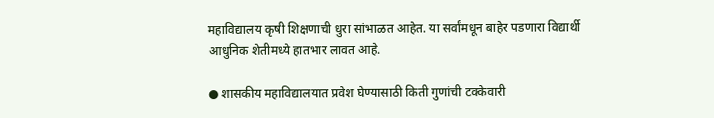महाविद्यालय कृषी शिक्षणाची धुरा सांभाळत आहेत. या सर्वांमधून बाहेर पडणारा विद्यार्थी आधुनिक शेतीमध्ये हातभार लावत आहे.

● शासकीय महाविद्यालयात प्रवेश घेण्यासाठी किती गुणांची टक्केवारी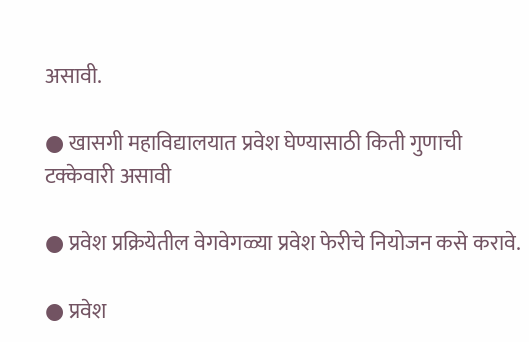असावी.

● खासगी महाविद्यालयात प्रवेश घेण्यासाठी किती गुणाची टक्केवारी असावी

● प्रवेश प्रक्रियेतील वेगवेगळ्या प्रवेश फेरीचे नियोजन कसे करावे.

● प्रवेश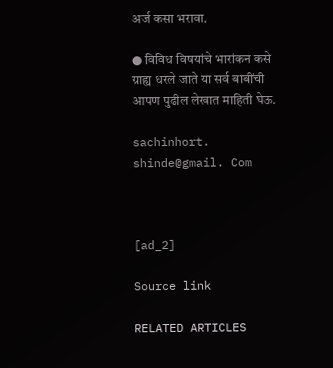अर्ज कसा भरावा.

● विविध विषयांचे भारांकन कसे ग्राह्य धरले जाते या सर्व बाबींची आपण पुढील लेखात माहिती घेऊ.

sachinhort. shinde@gmail. Com



[ad_2]

Source link

RELATED ARTICLES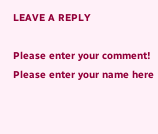LEAVE A REPLY

Please enter your comment!
Please enter your name here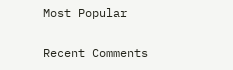Most Popular

Recent Comments